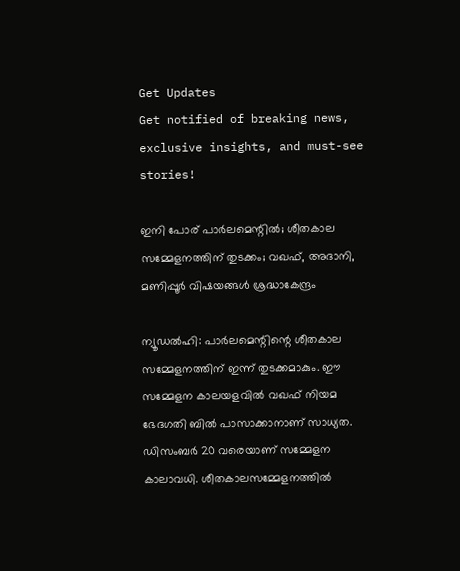Get Updates
Get notified of breaking news, exclusive insights, and must-see stories!

ഇനി പോര് പാര്‍ലമെന്റില്‍; ശീതകാല സമ്മേളനത്തിന് തുടക്കം; വഖഫ്, അദാനി, മണിപ്പൂര്‍ വിഷയങ്ങള്‍ ശ്രദ്ധാകേന്ദ്രം

ന്യൂഡല്‍ഹി: പാര്‍ലമെന്റിന്റെ ശീതകാല സമ്മേളനത്തിന് ഇന്ന് തുടക്കമാകും. ഈ സമ്മേളന കാലയളവില്‍ വഖഫ് നിയമ ഭേദഗതി ബില്‍ പാസാക്കാനാണ് സാധ്യത. ഡിസംബര്‍ 20 വരെയാണ് സമ്മേളന കാലാവധി. ശീതകാലസമ്മേളനത്തില്‍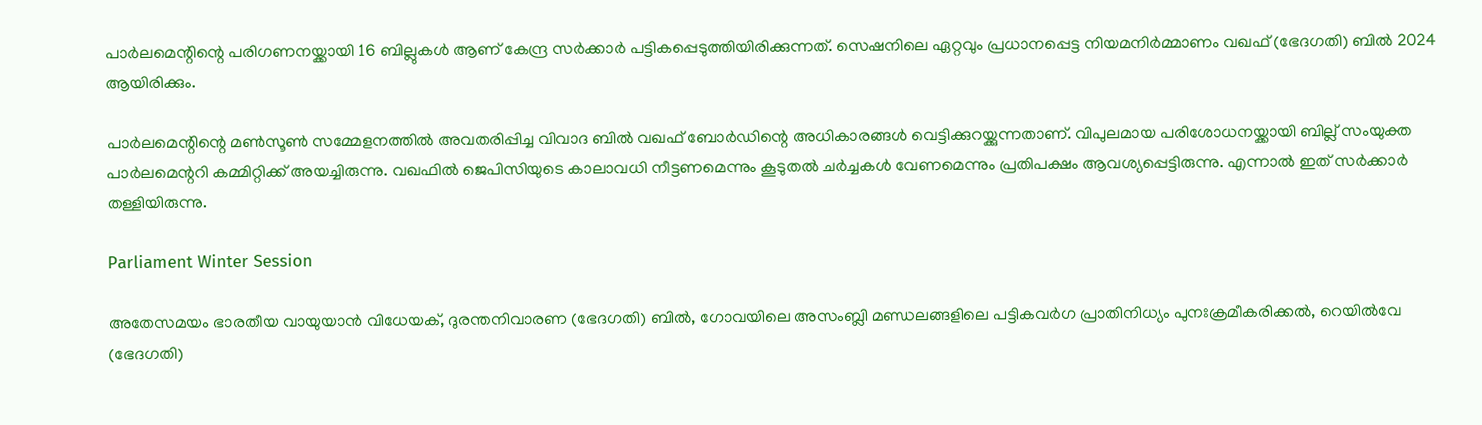പാര്‍ലമെന്റിന്റെ പരിഗണനയ്ക്കായി 16 ബില്ലുകള്‍ ആണ് കേന്ദ്ര സര്‍ക്കാര്‍ പട്ടികപ്പെടുത്തിയിരിക്കുന്നത്. സെഷനിലെ ഏറ്റവും പ്രധാനപ്പെട്ട നിയമനിര്‍മ്മാണം വഖഫ് (ഭേദഗതി) ബില്‍ 2024 ആയിരിക്കും.

പാര്‍ലമെന്റിന്റെ മണ്‍സൂണ്‍ സമ്മേളനത്തില്‍ അവതരിപ്പിച്ച വിവാദ ബില്‍ വഖഫ് ബോര്‍ഡിന്റെ അധികാരങ്ങള്‍ വെട്ടിക്കുറയ്ക്കുന്നതാണ്. വിപുലമായ പരിശോധനയ്ക്കായി ബില്ല് സംയുക്ത പാര്‍ലമെന്ററി കമ്മിറ്റിക്ക് അയച്ചിരുന്നു. വഖഫില്‍ ജെപിസിയുടെ കാലാവധി നീട്ടണമെന്നും കൂടുതല്‍ ചര്‍ച്ചകള്‍ വേണമെന്നും പ്രതിപക്ഷം ആവശ്യപ്പെട്ടിരുന്നു. എന്നാല്‍ ഇത് സര്‍ക്കാര്‍ തള്ളിയിരുന്നു.

Parliament Winter Session

അതേസമയം ഭാരതീയ വായുയാന്‍ വിധേയക്, ദുരന്തനിവാരണ (ഭേദഗതി) ബില്‍, ഗോവയിലെ അസംബ്ലി മണ്ഡലങ്ങളിലെ പട്ടികവര്‍ഗ പ്രാതിനിധ്യം പുനഃക്രമീകരിക്കല്‍, റെയില്‍വേ (ഭേദഗതി)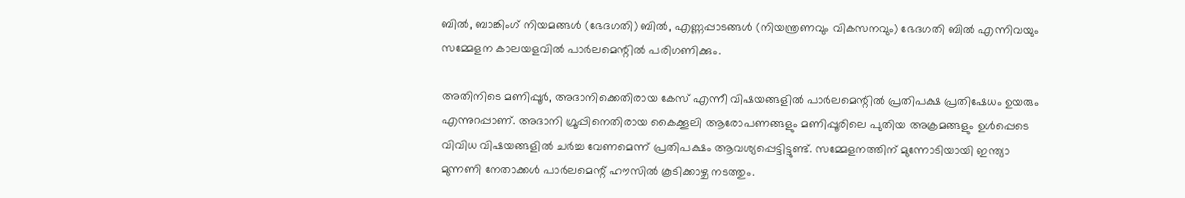ബില്‍, ബാങ്കിംഗ് നിയമങ്ങള്‍ (ഭേദഗതി) ബില്‍, എണ്ണപ്പാടങ്ങള്‍ (നിയന്ത്രണവും വികസനവും) ഭേദഗതി ബില്‍ എന്നിവയും സമ്മേളന കാലയളവില്‍ പാര്‍ലമെന്റില്‍ പരിഗണിക്കും.

അതിനിടെ മണിപ്പൂര്‍, അദാനിക്കെതിരായ കേസ് എന്നീ വിഷയങ്ങളില്‍ പാര്‍ലമെന്റില്‍ പ്രതിപക്ഷ പ്രതിഷേധം ഉയരും എന്നുറപ്പാണ്. അദാനി ഗ്രൂപ്പിനെതിരായ കൈക്കൂലി ആരോപണങ്ങളും മണിപ്പൂരിലെ പുതിയ അക്രമങ്ങളും ഉള്‍പ്പെടെ വിവിധ വിഷയങ്ങളില്‍ ചര്‍ച്ച വേണമെന്ന് പ്രതിപക്ഷം ആവശ്യപ്പെട്ടിട്ടുണ്ട്. സമ്മേളനത്തിന് മുന്നോടിയായി ഇന്ത്യാ മുന്നണി നേതാക്കള്‍ പാര്‍ലമെന്റ് ഹൗസില്‍ കൂടിക്കാഴ്ച നടത്തും.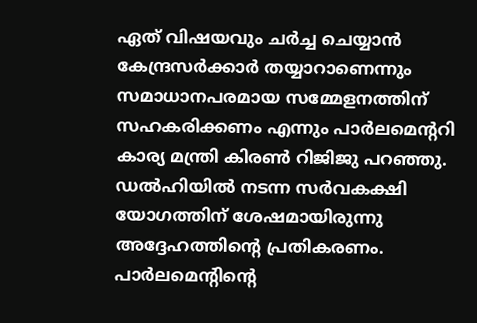ഏത് വിഷയവും ചര്‍ച്ച ചെയ്യാന്‍ കേന്ദ്രസര്‍ക്കാര്‍ തയ്യാറാണെന്നും സമാധാനപരമായ സമ്മേളനത്തിന് സഹകരിക്കണം എന്നും പാര്‍ലമെന്ററി കാര്യ മന്ത്രി കിരണ്‍ റിജിജു പറഞ്ഞു. ഡല്‍ഹിയില്‍ നടന്ന സര്‍വകക്ഷി യോഗത്തിന് ശേഷമായിരുന്നു അദ്ദേഹത്തിന്റെ പ്രതികരണം. പാര്‍ലമെന്റിന്റെ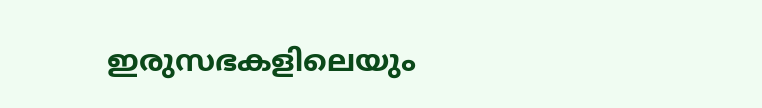ഇരുസഭകളിലെയും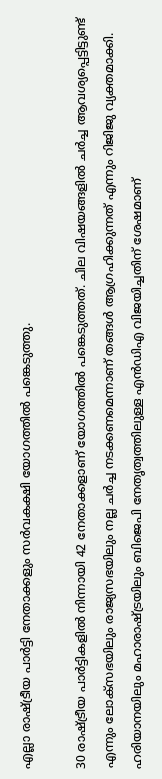എല്ലാ രാഷ്ട്രീയ പാര്‍ട്ടി നേതാക്കളും സര്‍വകക്ഷി യോഗത്തില്‍ പങ്കെടുത്തു.

30 രാഷ്ട്രീയ പാര്‍ട്ടികളില്‍ നിന്നായി 42 നേതാക്കളാണ് യോഗത്തില്‍ പങ്കെടുത്തത്. ചില വിഷയങ്ങളില്‍ ചര്‍ച്ച ആവശ്യപ്പെട്ടിട്ടുണ്ട് എന്നും ലോക്സഭയിലും രാജ്യസഭയിലും നല്ല ചര്‍ച്ച നടക്കണമെന്നാണ് തങ്ങള്‍ ആഗ്രഹിക്കുന്നത് എന്നും റിജിജു വ്യക്തമാക്കി. ഹരിയാനയിലും മഹാരാഷ്ട്രയിലും ബിജെപി നേതൃത്വത്തിലുള്ള എന്‍ഡിഎ വിജയിച്ചതിന് ശേഷമാണ്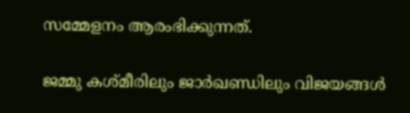സമ്മേളനം ആരംഭിക്കുന്നത്.

ജമ്മു കശ്മീരിലും ജാര്‍ഖണ്ഡിലും വിജയങ്ങള്‍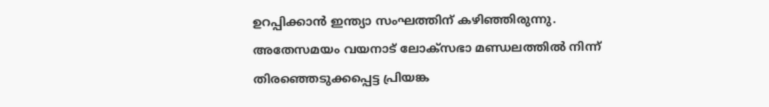ഉറപ്പിക്കാന്‍ ഇന്ത്യാ സംഘത്തിന് കഴിഞ്ഞിരുന്നു. അതേസമയം വയനാട് ലോക്‌സഭാ മണ്ഡലത്തില്‍ നിന്ന് തിരഞ്ഞെടുക്കപ്പെട്ട പ്രിയങ്ക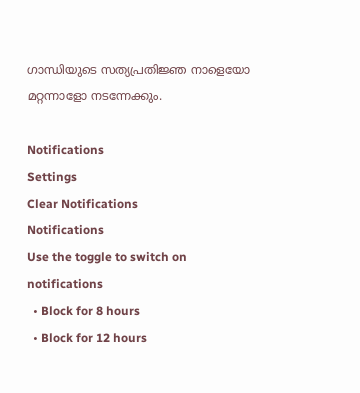ഗാന്ധിയുടെ സത്യപ്രതിജ്ഞ നാളെയോ മറ്റന്നാളോ നടന്നേക്കും.

Notifications
Settings
Clear Notifications
Notifications
Use the toggle to switch on notifications
  • Block for 8 hours
  • Block for 12 hours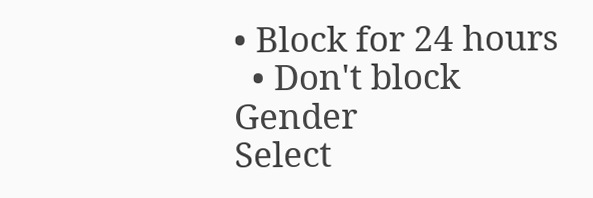• Block for 24 hours
  • Don't block
Gender
Select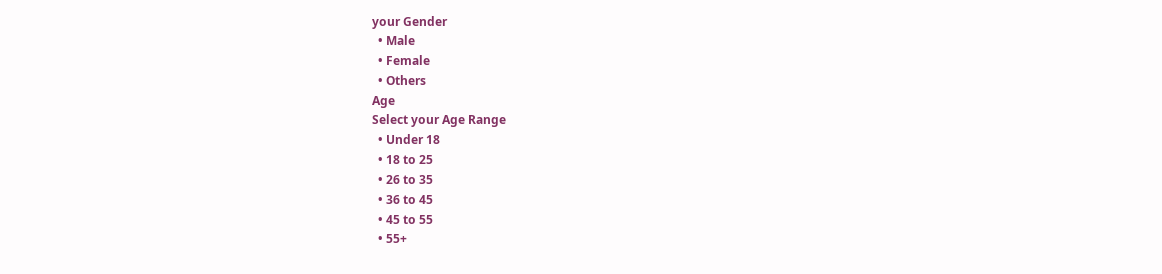your Gender
  • Male
  • Female
  • Others
Age
Select your Age Range
  • Under 18
  • 18 to 25
  • 26 to 35
  • 36 to 45
  • 45 to 55
  • 55+